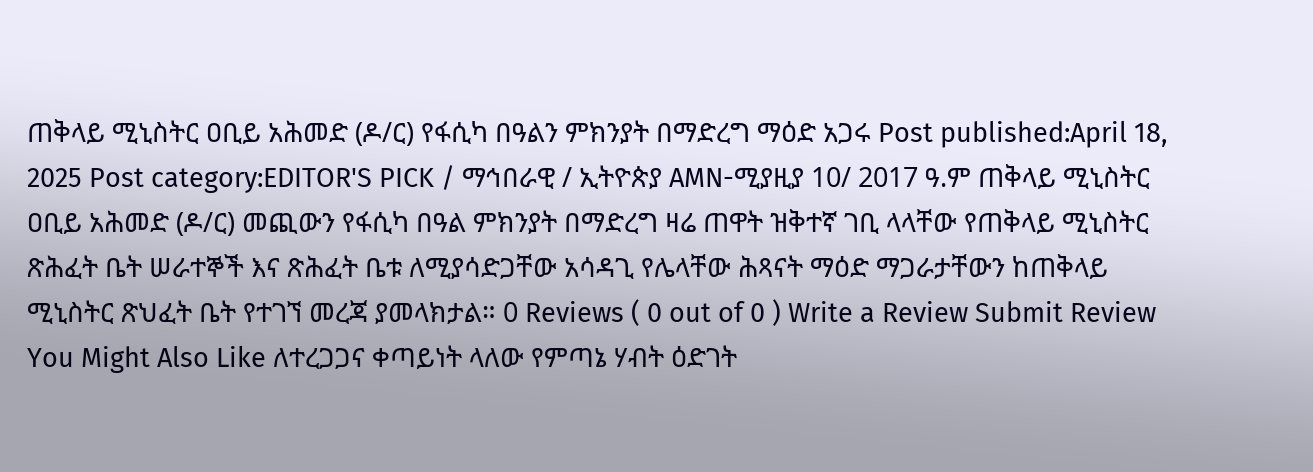ጠቅላይ ሚኒስትር ዐቢይ አሕመድ (ዶ/ር) የፋሲካ በዓልን ምክንያት በማድረግ ማዕድ አጋሩ Post published:April 18, 2025 Post category:EDITOR'S PICK / ማኅበራዊ / ኢትዮጵያ AMN-ሚያዚያ 10/ 2017 ዓ.ም ጠቅላይ ሚኒስትር ዐቢይ አሕመድ (ዶ/ር) መጪውን የፋሲካ በዓል ምክንያት በማድረግ ዛሬ ጠዋት ዝቅተኛ ገቢ ላላቸው የጠቅላይ ሚኒስትር ጽሕፈት ቤት ሠራተኞች እና ጽሕፈት ቤቱ ለሚያሳድጋቸው አሳዳጊ የሌላቸው ሕጻናት ማዕድ ማጋራታቸውን ከጠቅላይ ሚኒስትር ጽህፈት ቤት የተገኘ መረጃ ያመላክታል። 0 Reviews ( 0 out of 0 ) Write a Review Submit Review You Might Also Like ለተረጋጋና ቀጣይነት ላለው የምጣኔ ሃብት ዕድገት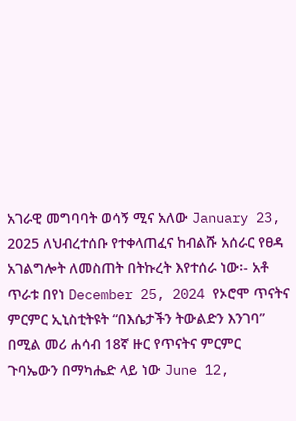አገራዊ መግባባት ወሳኝ ሚና አለው January 23, 2025 ለህብረተሰቡ የተቀላጠፈና ከብልሹ አሰራር የፀዳ አገልግሎት ለመስጠት በትኩረት እየተሰራ ነው፡- አቶ ጥራቱ በየነ December 25, 2024 የኦሮሞ ጥናትና ምርምር ኢኒስቲትዩት “በእሴታችን ትውልድን እንገባ” በሚል መሪ ሐሳብ 18ኛ ዙር የጥናትና ምርምር ጉባኤውን በማካሔድ ላይ ነው June 12,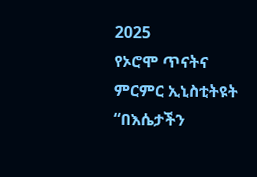2025
የኦሮሞ ጥናትና ምርምር ኢኒስቲትዩት “በእሴታችን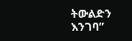ትውልድን እንገባ”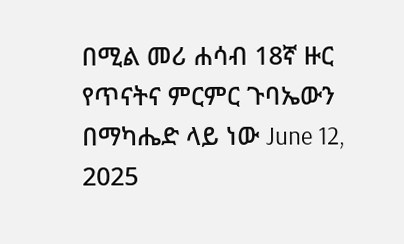በሚል መሪ ሐሳብ 18ኛ ዙር የጥናትና ምርምር ጉባኤውን በማካሔድ ላይ ነው June 12, 2025